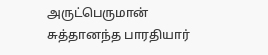அருட்பெருமான்
சுத்தானந்த பாரதியார்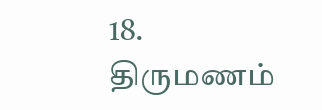18. திருமணம்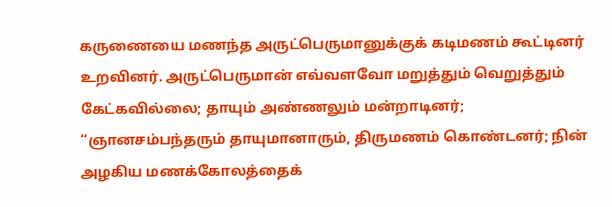கருணையை மணந்த அருட்பெருமானுக்குக் கடிமணம் கூட்டினர் உறவினர். அருட்பெருமான் எவ்வளவோ மறுத்தும் வெறுத்தும் கேட்கவில்லை; தாயும் அண்ணலும் மன்றாடினர்; “ஞானசம்பந்தரும் தாயுமானாரும், திருமணம் கொண்டனர்; நின் அழகிய மணக்கோலத்தைக்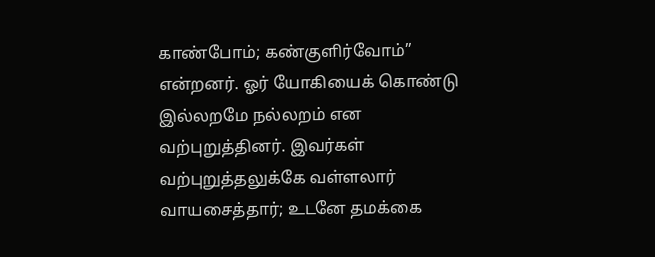காண்போம்; கண்குளிர்வோம்” என்றனர். ஓர் யோகியைக் கொண்டு இல்லறமே நல்லறம் என வற்புறுத்தினர். இவர்கள் வற்புறுத்தலுக்கே வள்ளலார் வாயசைத்தார்; உடனே தமக்கை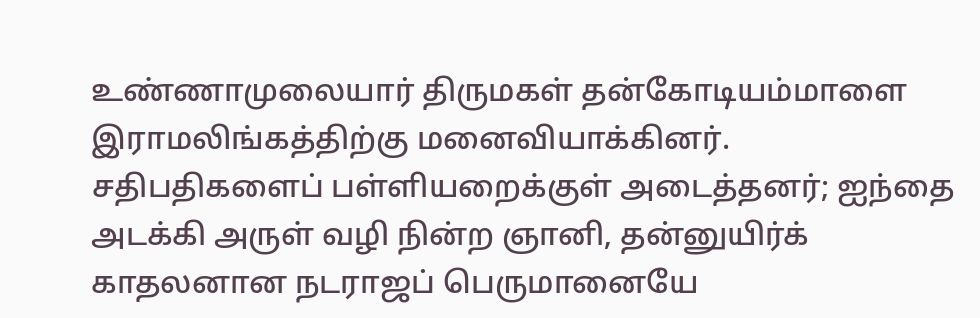உண்ணாமுலையார் திருமகள் தன்கோடியம்மாளை இராமலிங்கத்திற்கு மனைவியாக்கினர். சதிபதிகளைப் பள்ளியறைக்குள் அடைத்தனர்; ஐந்தை அடக்கி அருள் வழி நின்ற ஞானி, தன்னுயிர்க் காதலனான நடராஜப் பெருமானையே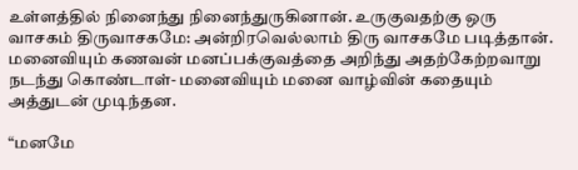உள்ளத்தில் நினைந்து நினைந்துருகினான். உருகுவதற்கு ஒரு வாசகம் திருவாசகமே: அன்றிரவெல்லாம் திரு வாசகமே படித்தான். மனைவியும் கணவன் மனப்பக்குவத்தை அறிந்து அதற்கேற்றவாறு நடந்து கொண்டாள்- மனைவியும் மனை வாழ்வின் கதையும் அத்துடன் முடிந்தன.

“மனமே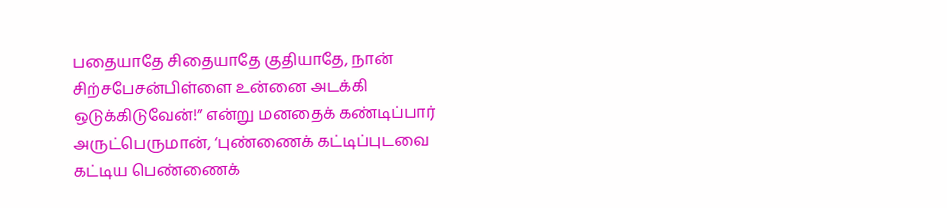பதையாதே சிதையாதே குதியாதே, நான் சிற்சபேசன்பிள்ளை உன்னை அடக்கி ஒடுக்கிடுவேன்!” என்று மனதைக் கண்டிப்பார் அருட்பெருமான், ‘புண்ணைக் கட்டிப்புடவை கட்டிய பெண்ணைக்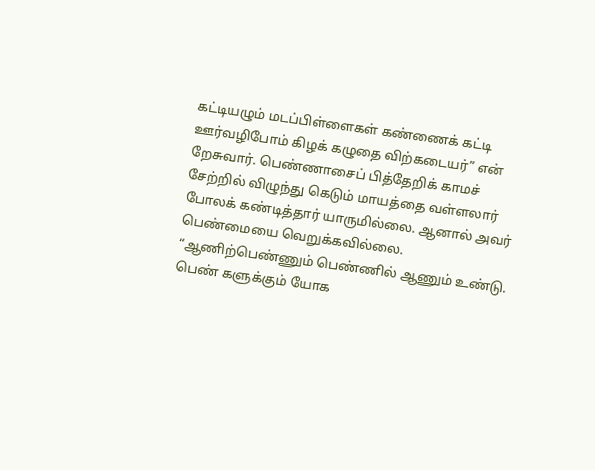கட்டியழும் மடப்பிள்ளைகள் கண்ணைக் கட்டி ஊர்வழிபோம் கிழக் கழுதை விற்கடையர்” என் றேசுவார். பெண்ணாசைப் பித்தேறிக் காமச் சேற்றில் விழுந்து கெடும் மாயத்தை வள்ளலார் போலக் கண்டித்தார் யாருமில்லை. ஆனால் அவர் பெண்மையை வெறுக்கவில்லை. “ஆணிற்பெண்ணும் பெண்ணில் ஆணும் உண்டு. பெண் களுக்கும் யோக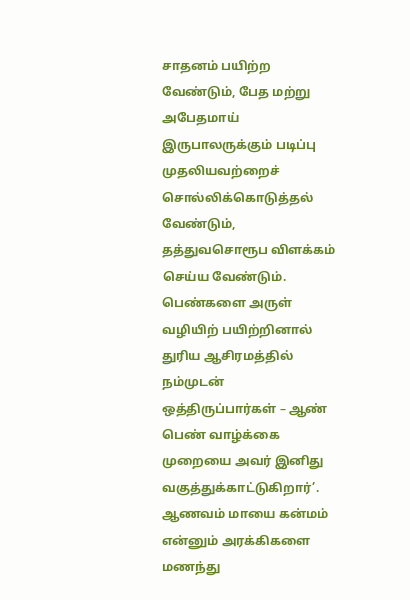சாதனம் பயிற்ற வேண்டும், பேத மற்று அபேதமாய் இருபாலருக்கும் படிப்பு முதலியவற்றைச் சொல்லிக்கொடுத்தல் வேண்டும், தத்துவசொரூப விளக்கம் செய்ய வேண்டும். பெண்களை அருள் வழியிற் பயிற்றினால் துரிய ஆசிரமத்தில் நம்முடன் ஒத்திருப்பார்கள் – ஆண் பெண் வாழ்க்கை முறையை அவர் இனிது வகுத்துக்காட்டுகிறார்’. ஆணவம் மாயை கன்மம் என்னும் அரக்கிகளை மணந்து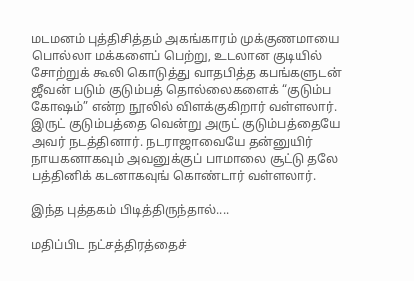மடமனம் புத்திசித்தம் அகங்காரம் முக்குணமாயை பொல்லா மக்களைப் பெற்று, உடலான குடியில் சோற்றுக் கூலி கொடுத்து வாதபித்த கபங்களுடன் ஜீவன் படும் குடும்பத் தொல்லைகளைக் “குடும்ப கோஷம்” என்ற நூலில் விளக்குகிறார் வள்ளலார். இருட் குடும்பத்தை வென்று அருட் குடும்பத்தையே அவர் நடத்தினார். நடராஜாவையே தன்னுயிர் நாயகனாகவும் அவனுக்குப் பாமாலை சூட்டு தலே பத்தினிக் கடனாகவுங் கொண்டார் வள்ளலார்.

இந்த புத்தகம் பிடித்திருந்தால்....

மதிப்பிட நட்சத்திரத்தைச்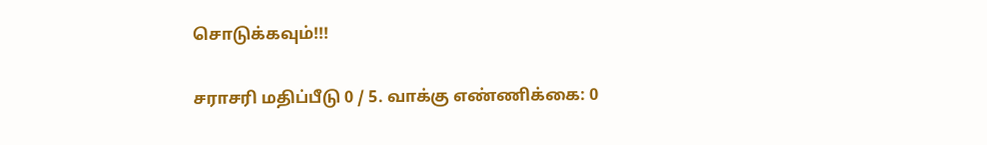சொடுக்கவும்!!!

சராசரி மதிப்பீடு 0 / 5. வாக்கு எண்ணிக்கை: 0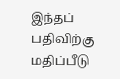இந்தப் பதிவிற்கு மதிப்பீடு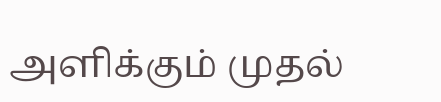அளிக்கும் முதல்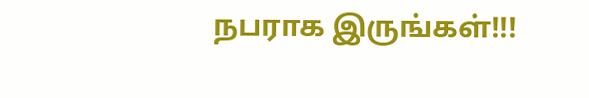நபராக இருங்கள்!!!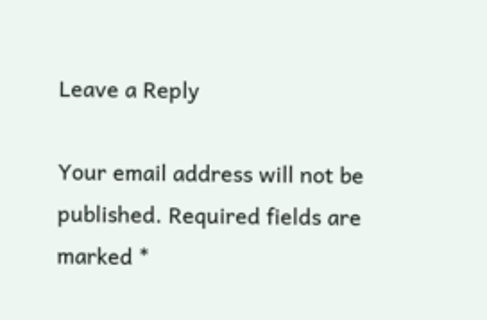Leave a Reply

Your email address will not be published. Required fields are marked *